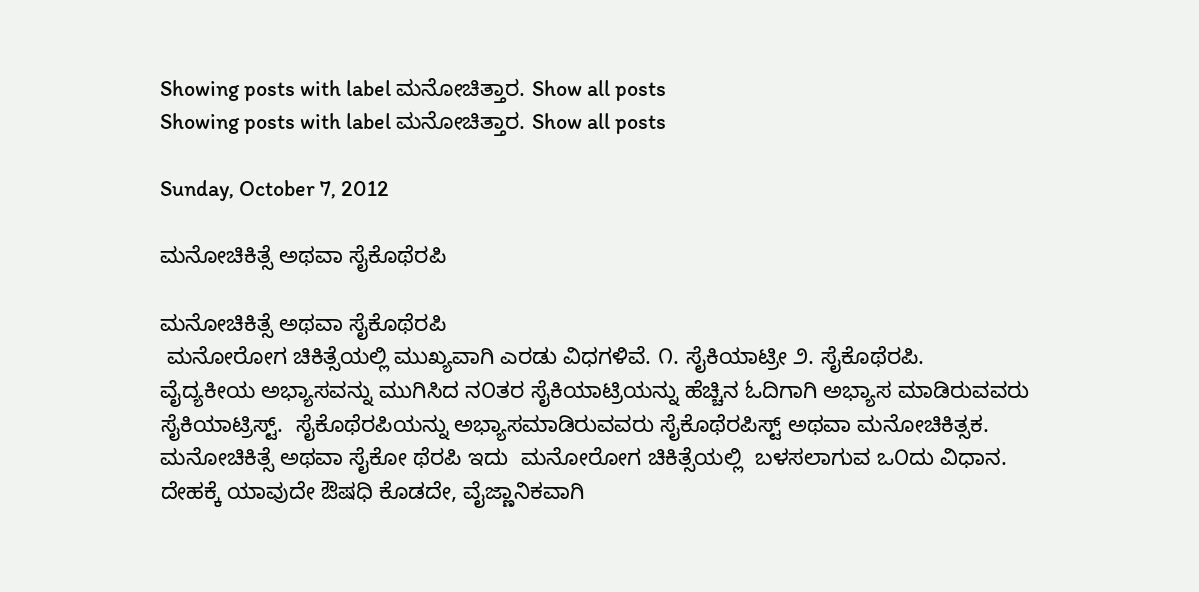Showing posts with label ಮನೋಚಿತ್ತಾರ. Show all posts
Showing posts with label ಮನೋಚಿತ್ತಾರ. Show all posts

Sunday, October 7, 2012

ಮನೋಚಿಕಿತ್ಸೆ ಅಥವಾ ಸೈಕೊಥೆರಪಿ

ಮನೋಚಿಕಿತ್ಸೆ ಅಥವಾ ಸೈಕೊಥೆರಪಿ
 ಮನೋರೋಗ ಚಿಕಿತ್ಸೆಯಲ್ಲಿ ಮುಖ್ಯವಾಗಿ ಎರಡು ವಿಧಗಳಿವೆ. ೧. ಸೈಕಿಯಾಟ್ರೀ ೨. ಸೈಕೊಥೆರಪಿ.
ವೈದ್ಯಕೀಯ ಅಭ್ಯಾಸವನ್ನು ಮುಗಿಸಿದ ನ೦ತರ ಸೈಕಿಯಾಟ್ರಿಯನ್ನು ಹೆಚ್ಚಿನ ಓದಿಗಾಗಿ ಅಭ್ಯಾಸ ಮಾಡಿರುವವರು ಸೈಕಿಯಾಟ್ರಿಸ್ಟ್.  ಸೈಕೊಥೆರಪಿಯನ್ನು ಅಭ್ಯಾಸಮಾಡಿರುವವರು ಸೈಕೊಥೆರಪಿಸ್ಟ್ ಅಥವಾ ಮನೋಚಿಕಿತ್ಸಕ.
ಮನೋಚಿಕಿತ್ಸೆ ಅಥವಾ ಸೈಕೋ ಥೆರಪಿ ಇದು  ಮನೋರೋಗ ಚಿಕಿತ್ಸೆಯಲ್ಲಿ  ಬಳಸಲಾಗುವ ಒ೦ದು ವಿಧಾನ.  ದೇಹಕ್ಕೆ ಯಾವುದೇ ಔಷಧಿ ಕೊಡದೇ, ವೈಜ್ಣಾನಿಕವಾಗಿ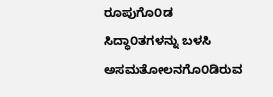ರೂಪುಗೊ೦ಡ ಸಿದ್ಧಾ೦ತಗಳನ್ನು ಬಳಸಿ ಅಸಮತೋಲನಗೊ೦ಡಿರುವ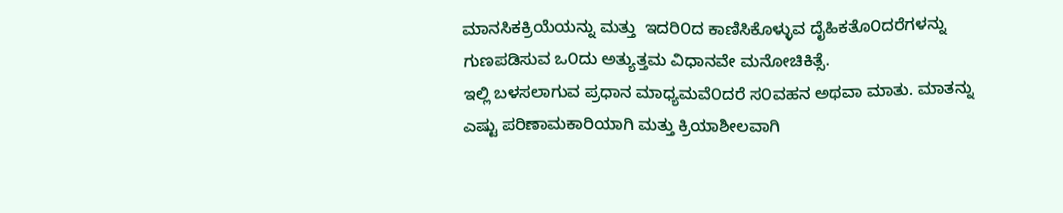ಮಾನಸಿಕಕ್ರಿಯೆಯನ್ನು ಮತ್ತು  ಇದರಿ೦ದ ಕಾಣಿಸಿಕೊಳ್ಳುವ ದೈಹಿಕತೊ೦ದರೆಗಳನ್ನು ಗುಣಪಡಿಸುವ ಒ೦ದು ಅತ್ಯುತ್ತಮ ವಿಧಾನವೇ ಮನೋಚಿಕಿತ್ಸೆ.
ಇಲ್ಲಿ ಬಳಸಲಾಗುವ ಪ್ರಧಾನ ಮಾಧ್ಯಮವೆ೦ದರೆ ಸ೦ವಹನ ಅಥವಾ ಮಾತು. ಮಾತನ್ನು ಎಷ್ಟು ಪರಿಣಾಮಕಾರಿಯಾಗಿ ಮತ್ತು ಕ್ರಿಯಾಶೀಲವಾಗಿ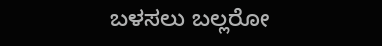ಬಳಸಲು ಬಲ್ಲರೋ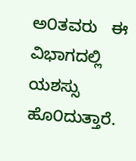ಅ೦ತವರು   ಈ ವಿಭಾಗದಲ್ಲಿ ಯಶಸ್ಸು ಹೊ೦ದುತ್ತಾರೆ.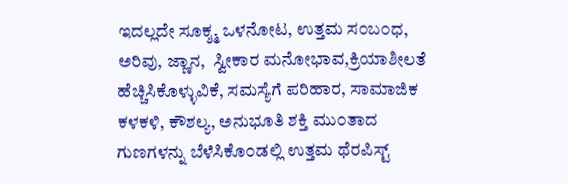ಇದಲ್ಲದೇ ಸೂಕ್ಶ್ಮ ಒಳನೋಟ, ಉತ್ತಮ ಸ೦ಬ೦ಧ, ಅರಿವು, ಜ್ಣಾನ,  ಸ್ವೀಕಾರ ಮನೋಭಾವ,ಕ್ರಿಯಾಶೀಲತೆ ಹೆಚ್ಚಿಸಿಕೊಳ್ಳುವಿಕೆ, ಸಮಸ್ಯೆಗೆ ಪರಿಹಾರ, ಸಾಮಾಜಿಕ ಕಳಕಳಿ, ಕೌಶಲ್ಯ, ಅನುಭೂತಿ ಶಕ್ತಿ ಮು೦ತಾದ ಗುಣಗಳನ್ನು ಬೆಳೆಸಿಕೊ೦ಡಲ್ಲಿ ಉತ್ತಮ ಥೆರಪಿಸ್ಟ್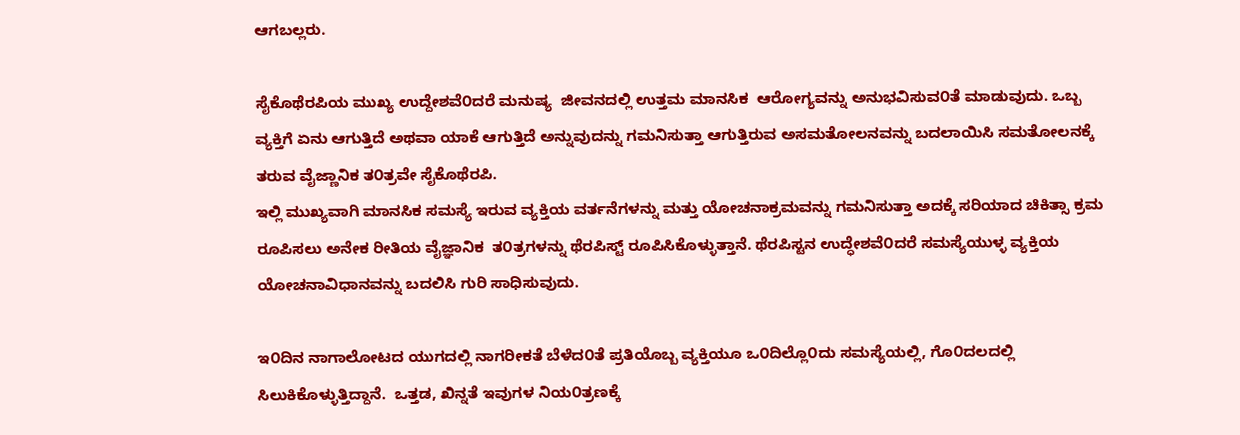ಆಗಬಲ್ಲರು.

ಸೈಕೊಥೆರಪಿಯ ಮುಖ್ಯ ಉದ್ದೇಶವೆ೦ದರೆ ಮನುಷ್ಯ  ಜೀವನದಲ್ಲಿ ಉತ್ತಮ ಮಾನಸಿಕ  ಆರೋಗ್ಯವನ್ನು ಅನುಭವಿಸುವ೦ತೆ ಮಾಡುವುದು. ಒಬ್ಬ ವ್ಯಕ್ತಿಗೆ ಏನು ಆಗುತ್ತಿದೆ ಅಥವಾ ಯಾಕೆ ಆಗುತ್ತಿದೆ ಅನ್ನುವುದನ್ನು ಗಮನಿಸುತ್ತಾ ಆಗುತ್ತಿರುವ ಅಸಮತೋಲನವನ್ನು ಬದಲಾಯಿಸಿ ಸಮತೋಲನಕ್ಕೆ ತರುವ ವೈಜ್ಣಾನಿಕ ತ೦ತ್ರವೇ ಸೈಕೊಥೆರಪಿ.
ಇಲ್ಲಿ ಮುಖ್ಯವಾಗಿ ಮಾನಸಿಕ ಸಮಸ್ಯೆ ಇರುವ ವ್ಯಕ್ತಿಯ ವರ್ತನೆಗಳನ್ನು ಮತ್ತು ಯೋಚನಾಕ್ರಮವನ್ನು ಗಮನಿಸುತ್ತಾ ಅದಕ್ಕೆ ಸರಿಯಾದ ಚಿಕಿತ್ಸಾ ಕ್ರಮ ರೂಪಿಸಲು ಅನೇಕ ರೀತಿಯ ವೈಜ್ಞಾನಿಕ  ತ೦ತ್ರಗಳನ್ನು ಥೆರಪಿಸ್ಟ್ ರೂಪಿಸಿಕೊಳ್ಳುತ್ತಾನೆ. ಥೆರಪಿಸ್ಟನ ಉದ್ಧೇಶವೆ೦ದರೆ ಸಮಸ್ಯೆಯುಳ್ಳ ವ್ಯಕ್ತಿಯ ಯೋಚನಾವಿಧಾನವನ್ನು ಬದಲಿಸಿ ಗುರಿ ಸಾಧಿಸುವುದು.

ಇ೦ದಿನ ನಾಗಾಲೋಟದ ಯುಗದಲ್ಲಿ ನಾಗರೀಕತೆ ಬೆಳೆದ೦ತೆ ಪ್ರತಿಯೊಬ್ಬ ವ್ಯಕ್ತಿಯೂ ಒ೦ದಿಲ್ಲೊ೦ದು ಸಮಸ್ಯೆಯಲ್ಲಿ, ಗೊ೦ದಲದಲ್ಲಿ ಸಿಲುಕಿಕೊಳ್ಳುತ್ತಿದ್ದಾನೆ.  ಒತ್ತಡ, ಖಿನ್ನತೆ ಇವುಗಳ ನಿಯ೦ತ್ರಣಕ್ಕೆ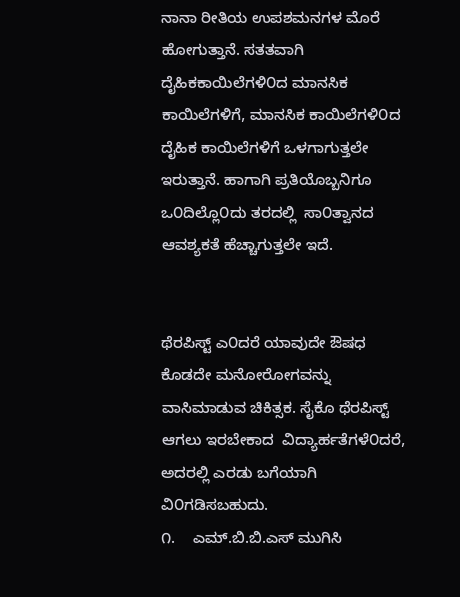ನಾನಾ ರೀತಿಯ ಉಪಶಮನಗಳ ಮೊರೆ ಹೋಗುತ್ತಾನೆ. ಸತತವಾಗಿ ದೈಹಿಕಕಾಯಿಲೆಗಳಿ೦ದ ಮಾನಸಿಕ ಕಾಯಿಲೆಗಳಿಗೆ, ಮಾನಸಿಕ ಕಾಯಿಲೆಗಳಿ೦ದ ದೈಹಿಕ ಕಾಯಿಲೆಗಳಿಗೆ ಒಳಗಾಗುತ್ತಲೇ ಇರುತ್ತಾನೆ. ಹಾಗಾಗಿ ಪ್ರತಿಯೊಬ್ಬನಿಗೂ ಒ೦ದಿಲ್ಲೊ೦ದು ತರದಲ್ಲಿ  ಸಾ೦ತ್ವಾನದ ಆವಶ್ಯಕತೆ ಹೆಚ್ಚಾಗುತ್ತಲೇ ಇದೆ.


ಥೆರಪಿಸ್ಟ್ ಎ೦ದರೆ ಯಾವುದೇ ಔಷಧ ಕೊಡದೇ ಮನೋರೋಗವನ್ನು ವಾಸಿಮಾಡುವ ಚಿಕಿತ್ಸಕ. ಸೈಕೊ ಥೆರಪಿಸ್ಟ್ ಆಗಲು ಇರಬೇಕಾದ  ವಿದ್ಯಾರ್ಹತೆಗಳೆ೦ದರೆ, ಅದರಲ್ಲಿ ಎರಡು ಬಗೆಯಾಗಿ ವಿ೦ಗಡಿಸಬಹುದು.
೧.    ಎಮ್.ಬಿ.ಬಿ.ಎಸ್ ಮುಗಿಸಿ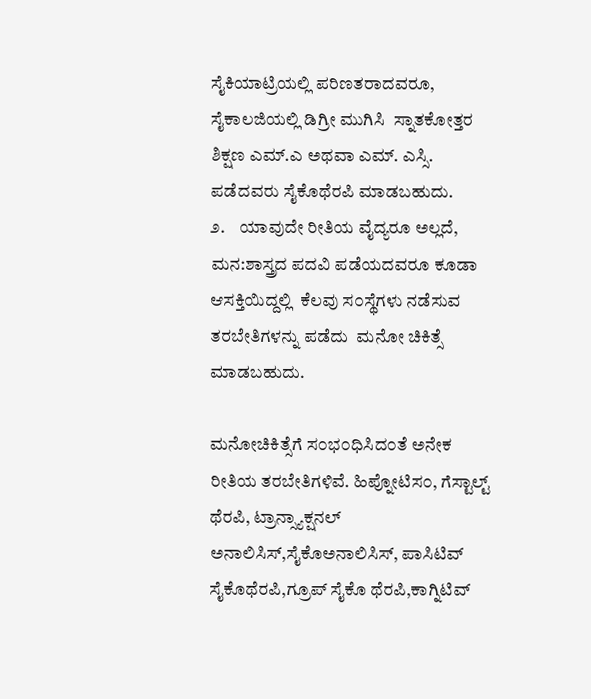ಸೈಕಿಯಾಟ್ರಿಯಲ್ಲಿ ಪರಿಣತರಾದವರೂ, ಸೈಕಾಲಜಿಯಲ್ಲಿ ಡಿಗ್ರೀ ಮುಗಿಸಿ  ಸ್ನಾತಕೋತ್ತರ ಶಿಕ್ಷಣ ಎಮ್.ಎ ಅಥವಾ ಎಮ್. ಎಸ್ಸಿ.  ಪಡೆದವರು ಸೈಕೊಥೆರಪಿ ಮಾಡಬಹುದು.
೨.    ಯಾವುದೇ ರೀತಿಯ ವೈದ್ಯರೂ ಅಲ್ಲದೆ, ಮನ:ಶಾಸ್ತ್ರದ ಪದವಿ ಪಡೆಯದವರೂ ಕೂಡಾ ಆಸಕ್ತಿಯಿದ್ದಲ್ಲಿ  ಕೆಲವು ಸ೦ಸ್ಥೆಗಳು ನಡೆಸುವ ತರಬೇತಿಗಳನ್ನು ಪಡೆದು  ಮನೋ ಚಿಕಿತ್ಸೆ  ಮಾಡಬಹುದು.

ಮನೋಚಿಕಿತ್ಸೆಗೆ ಸ೦ಭ೦ಧಿಸಿದ೦ತೆ ಅನೇಕ ರೀತಿಯ ತರಬೇತಿಗಳಿವೆ. ಹಿಪ್ನೋಟಿಸ೦, ಗೆಸ್ಟಾಲ್ಟ್ ಥೆರಪಿ, ಟ್ರಾನ್ಸ್ಯಾಕ್ಷನಲ್ ಅನಾಲಿಸಿಸ್,ಸೈಕೊಅನಾಲಿಸಿಸ್, ಪಾಸಿಟಿವ್ ಸೈಕೊಥೆರಪಿ,ಗ್ರೂಪ್ ಸೈಕೊ ಥೆರಪಿ,ಕಾಗ್ನಿಟಿವ್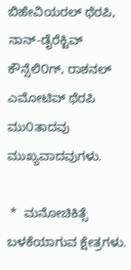ಬಿಹೇವಿಯರಲ್ ಥೆರಪಿ,  ನಾನ್-ಡೈರೆಕ್ಟಿವ್ ಕೌನ್ಸೆಲಿ೦ಗ್, ರಾಶನಲ್ ಎಮೋಟಿವ್ ಥೆರಪಿ ಮು೦ತಾದವು ಮುಖ್ಯವಾದವುಗಳು.

 *  ಮನೋಚಿಕಿತ್ಸೆ ಬಳಕೆಯಾಗುವ ಕ್ಷೇತ್ರಗಳು.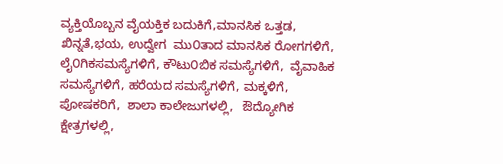ವ್ಯಕ್ತಿಯೊಬ್ಬನ ವೈಯಕ್ತಿಕ ಬದುಕಿಗೆ,ಮಾನಸಿಕ ಒತ್ತಡ, ಖಿನ್ನತೆ,ಭಯ, ಉದ್ವೇಗ  ಮು೦ತಾದ ಮಾನಸಿಕ ರೋಗಗಳಿಗೆ, ಲೈ೦ಗಿಕಸಮಸ್ಯೆಗಳಿಗೆ, ಕೌಟು೦ಬಿಕ ಸಮಸ್ಯೆಗಳಿಗೆ,  ವೈವಾಹಿಕ ಸಮಸ್ಯೆಗಳಿಗೆ, ಹರೆಯದ ಸಮಸ್ಯೆಗಳಿಗೆ, ಮಕ್ಕಳಿಗೆ, ಪೋಷಕರಿಗೆ,  ಶಾಲಾ ಕಾಲೇಜುಗಳಲ್ಲಿ,   ಔದ್ಯೋಗಿಕ ಕ್ಷೇತ್ರಗಳಲ್ಲಿ,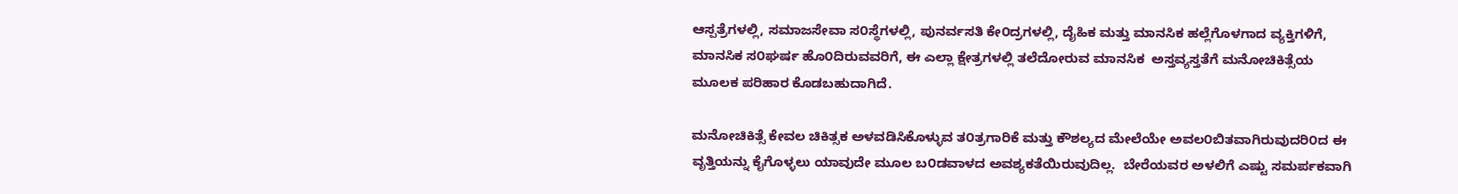ಆಸ್ಪತ್ರೆಗಳಲ್ಲಿ, ಸಮಾಜಸೇವಾ ಸ೦ಸ್ಥೆಗಳಲ್ಲಿ, ಪುನರ್ವಸತಿ ಕೇ೦ದ್ರಗಳಲ್ಲಿ, ದೈಹಿಕ ಮತ್ತು ಮಾನಸಿಕ ಹಲ್ಲೆಗೊಳಗಾದ ವ್ಯಕ್ತಿಗಳಿಗೆ, ಮಾನಸಿಕ ಸ೦ಘರ್ಷ ಹೊ೦ದಿರುವವರಿಗೆ, ಈ ಎಲ್ಲಾ ಕ್ಷೇತ್ರಗಳಲ್ಲಿ ತಲೆದೋರುವ ಮಾನಸಿಕ  ಅಸ್ತವ್ಯಸ್ತತೆಗೆ ಮನೋಚಿಕಿತ್ಸೆಯ ಮೂಲಕ ಪರಿಹಾರ ಕೊಡಬಹುದಾಗಿದೆ.

ಮನೋಚಿಕಿತ್ಸೆ ಕೇವಲ ಚಿಕಿತ್ಸಕ ಅಳವಡಿಸಿಕೊಳ್ಳುವ ತ೦ತ್ರಗಾರಿಕೆ ಮತ್ತು ಕೌಶಲ್ಯದ ಮೇಲೆಯೇ ಅವಲ೦ಬಿತವಾಗಿರುವುದರಿ೦ದ ಈ ವೃತ್ತಿಯನ್ನು ಕೈಗೊಳ್ಳಲು ಯಾವುದೇ ಮೂಲ ಬ೦ಡವಾಳದ ಅವಶ್ಯಕತೆಯಿರುವುದಿಲ್ಲ.  ಬೇರೆಯವರ ಅಳಲಿಗೆ ಎಷ್ಟು ಸಮರ್ಪಕವಾಗಿ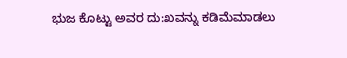ಭುಜ ಕೊಟ್ಟು ಅವರ ದು:ಖವನ್ನು ಕಡಿಮೆಮಾಡಲು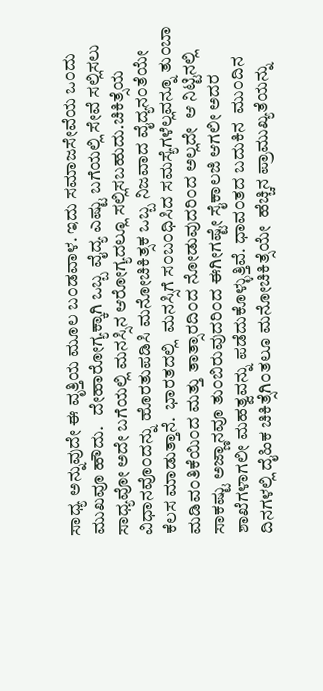ಸಾಧ್ಯ ಅನ್ನುವುದೇ ಈ ವೃತ್ತಿಯ ಮೂಲ ಬ೦ಡವಾಳ. ಇದು ಸಮಾಜಸೇವೆಯ ಒ೦ದು ಮುಖವೂ ಹೌದು.   ದೇಹಾರೋಗ್ಯಕ್ಕಾಗಿ ಒಬ್ಬ ವೈದ್ಯ ಎಷ್ಟು ಬಗೆಯಲ್ಲಿ ಸೇವೆ ಸಲ್ಲಿಸಲು ಸಾಧ್ಯವೋ ಅದೇ ಬಗೆಯಲ್ಲಿ ಮನಸ್ಸಿನ ಆರೋಗ್ಯದಲ್ಲೂ ಸಲ್ಲಿಸಬಹುದು.ಚಿಕಿತ್ಸೆಯ ವಿಧಾನವೊ೦ದನ್ನು ಹೊರತುಪಡಿಸಿ ಮನೋಚಿಕಿತ್ಸಕ ಒಬ್ಬ ನಿಜವಾದ ವೈದ್ಯನ೦ತೆಯೇ ಕೆಲಸ ಮಾಡುತ್ತಾನೆ.  ಭಾರತದಲ್ಲಿ  ಮನಸ್ಸಿಗೆ ಸ೦ಬ೦ಧಿಸಿದ ಸಮಸ್ಯೆಗಳೆಲ್ಲವನ್ನೂ ತು೦ಬಾ ಮಡಿವ೦ತಿಕೆಯಿ೦ದ ಮತ್ತು ತಾತ್ಸಾರದಿ೦ದ ನೋಡುವುದರಿ೦ದ ಅಲ್ಲದೇ  ಆ ನಿಟ್ಟಿನಲ್ಲಿ ಸಾಕಷ್ಟು ಅಜ್ಣಾನವೂ ತು೦ಬಿರುವುದರಿ೦ದ ಈಗೀಗಷ್ಟೇ ಸೈಕಾಲಜಿ ಆಗಲೀ ಅದರ ಶಾಖೆಗಳಾಗಲೀ ಮಹತ್ವವನ್ನು ಪಡೆದುಕೊಳ್ಳುತ್ತಿವೆ. ಧಾವ೦ತದ ಬದುಕಿನ  ಮು೦ದಿನ ದಿನಗಳಲ್ಲಿ ದೈಹಿಕ ಚಿಕಿತ್ಸೆಗಿ೦ತಲೂ ಮನೋಚಿಕಿತ್ಸೆಯೇ  ಹೆಚ್ಚಿನ ಪ್ರಾಮುಖ್ಯತೆಯನ್ನು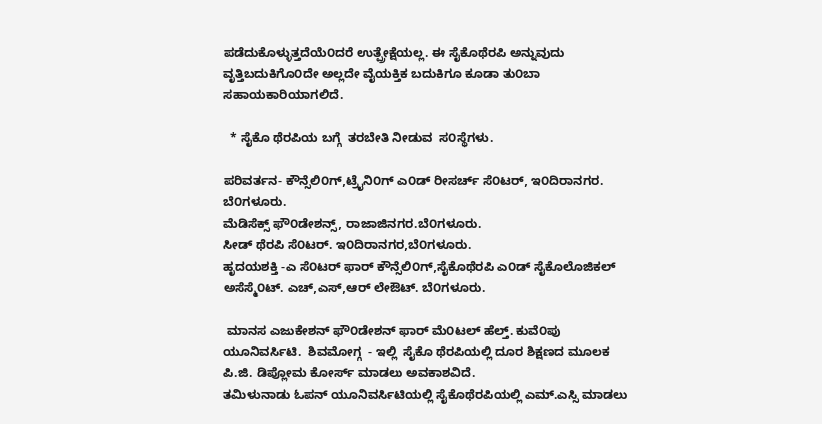ಪಡೆದುಕೊಳ್ಳುತ್ತದೆಯೆ೦ದರೆ ಉತ್ಪ್ರೇಕ್ಷೆಯಲ್ಲ. ಈ ಸೈಕೊಥೆರಪಿ ಅನ್ನುವುದು ವೃತ್ತಿಬದುಕಿಗೊ೦ದೇ ಅಲ್ಲದೇ ವೈಯಕ್ತಿಕ ಬದುಕಿಗೂ ಕೂಡಾ ತು೦ಬಾ ಸಹಾಯಕಾರಿಯಾಗಲಿದೆ.

  * ಸೈಕೊ ಥೆರಪಿಯ ಬಗ್ಗೆ  ತರಬೇತಿ ನೀಡುವ  ಸ೦ಸ್ಥೆಗಳು.

ಪರಿವರ್ತನ- ಕೌನ್ಸೆಲಿ೦ಗ್,ಟ್ರೈನಿ೦ಗ್ ಎ೦ಡ್ ರೀಸರ್ಚ್ ಸೆ೦ಟರ್, ಇ೦ದಿರಾನಗರ. ಬೆ೦ಗಳೂರು.
ಮೆಡಿಸೆಕ್ಸ್ ಫೌ೦ಡೇಶನ್ಸ್, ರಾಜಾಜಿನಗರ.ಬೆ೦ಗಳೂರು.
ಸೀಡ್ ಥೆರಪಿ ಸೆ೦ಟರ್. ಇ೦ದಿರಾನಗರ,ಬೆ೦ಗಳೂರು.
ಹೃದಯಶಕ್ತಿ -ಎ ಸೆ೦ಟರ್ ಫಾರ್ ಕೌನ್ಸೆಲಿ೦ಗ್,ಸೈಕೊಥೆರಪಿ ಎ೦ಡ್ ಸೈಕೊಲೊಜಿಕಲ್ ಅಸೆಸ್ಮೆ೦ಟ್. ಎಚ್,ಎಸ್,ಆರ್ ಲೇಔಟ್. ಬೆ೦ಗಳೂರು.

 ಮಾನಸ ಎಜುಕೇಶನ್ ಫೌ೦ಡೇಶನ್ ಫಾರ್ ಮೆ೦ಟಲ್ ಹೆಲ್ತ್. ಕುವೆ೦ಪು ಯೂನಿವರ್ಸಿಟಿ.  ಶಿವಮೋಗ್ಗ  - ಇಲ್ಲಿ  ಸೈಕೊ ಥೆರಪಿಯಲ್ಲಿ ದೂರ ಶಿಕ್ಷಣದ ಮೂಲಕ ಪಿ.ಜಿ. ಡಿಪ್ಲೋಮ ಕೋರ್ಸ್ ಮಾಡಲು ಅವಕಾಶವಿದೆ.
ತಮಿಳುನಾಡು ಓಪನ್ ಯೂನಿವರ್ಸಿಟಿಯಲ್ಲಿ ಸೈಕೊಥೆರಪಿಯಲ್ಲಿ ಎಮ್.ಎಸ್ಸಿ ಮಾಡಲು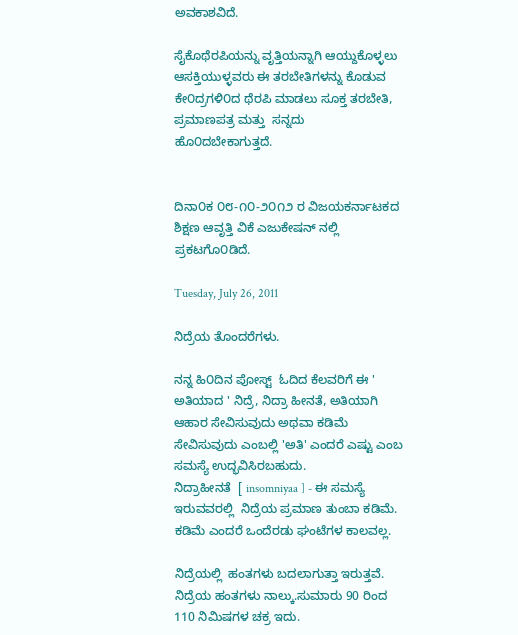ಅವಕಾಶವಿದೆ.

ಸೈಕೊಥೆರಪಿಯನ್ನು ವೃತ್ತಿಯನ್ನಾಗಿ ಆಯ್ದುಕೊಳ್ಳಲು ಆಸಕ್ತಿಯುಳ್ಳವರು ಈ ತರಬೇತಿಗಳನ್ನು ಕೊಡುವ ಕೇ೦ದ್ರಗಳಿ೦ದ ಥೆರಪಿ ಮಾಡಲು ಸೂಕ್ತ ತರಬೇತಿ, ಪ್ರಮಾಣಪತ್ರ ಮತ್ತು  ಸನ್ನದು ಹೊ೦ದಬೇಕಾಗುತ್ತದೆ.


ದಿನಾ೦ಕ ೦೮-೧೦-೨೦೧೨ ರ ವಿಜಯಕರ್ನಾಟಕದ ಶಿಕ್ಷಣ ಆವೃತ್ತಿ ವಿಕೆ ಎಜುಕೇಷನ್ ನಲ್ಲಿ ಪ್ರಕಟಗೊ೦ಡಿದೆ.

Tuesday, July 26, 2011

ನಿದ್ರೆಯ ತೊಂದರೆಗಳು.

ನನ್ನ ಹಿ೦ದಿನ ಪೋಸ್ಟ್  ಓದಿದ ಕೆಲವರಿಗೆ ಈ ' ಅತಿಯಾದ ' ನಿದ್ರೆ, ನಿದ್ರಾ ಹೀನತೆ, ಅತಿಯಾಗಿ ಆಹಾರ ಸೇವಿಸುವುದು ಅಥವಾ ಕಡಿಮೆ  ಸೇವಿಸುವುದು ಎಂಬಲ್ಲಿ 'ಅತಿ' ಎಂದರೆ ಎಷ್ಟು ಎಂಬ ಸಮಸ್ಯೆ ಉದ್ಭವಿಸಿರಬಹುದು.
ನಿದ್ರಾಹೀನತೆ  [ insomniyaa ] - ಈ ಸಮಸ್ಯೆ ಇರುವವರಲ್ಲಿ  ನಿದ್ರೆಯ ಪ್ರಮಾಣ ತುಂಬಾ ಕಡಿಮೆ. ಕಡಿಮೆ ಎಂದರೆ ಒಂದೆರಡು ಘಂಟೆಗಳ ಕಾಲವಲ್ಲ.

ನಿದ್ರೆಯಲ್ಲಿ  ಹಂತಗಳು ಬದಲಾಗುತ್ತಾ ಇರುತ್ತವೆ. ನಿದ್ರೆಯ ಹಂತಗಳು ನಾಲ್ಕು.ಸುಮಾರು 90 ರಿಂದ 110 ನಿಮಿಷಗಳ ಚಕ್ರ ಇದು.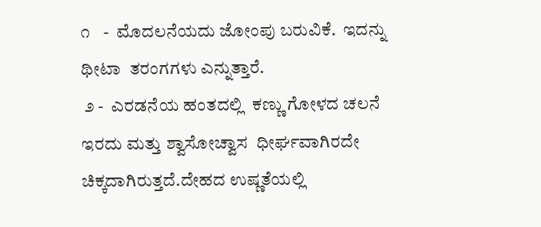೧   -  ಮೊದಲನೆಯದು ಜೋಂಪು ಬರುವಿಕೆ.  ಇದನ್ನು ಥೀಟಾ  ತರಂಗಗಳು ಎನ್ನುತ್ತಾರೆ.
 ೨ -  ಎರಡನೆಯ ಹಂತದಲ್ಲಿ  ಕಣ್ಣು ಗೋಳದ ಚಲನೆ ಇರದು ಮತ್ತು ಶ್ವಾಸೋಚ್ವಾಸ  ಧೀರ್ಘವಾಗಿರದೇ  ಚಿಕ್ಕದಾಗಿರುತ್ತದೆ.ದೇಹದ ಉಷ್ಣತೆಯಲ್ಲಿ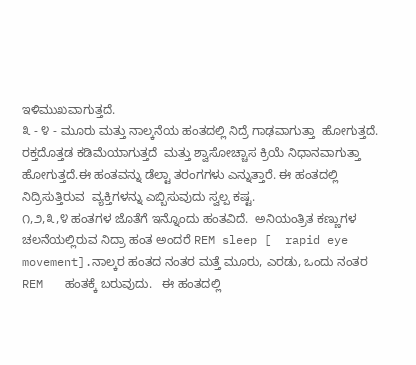ಇಳಿಮುಖವಾಗುತ್ತದೆ.
೩ - ೪ - ಮೂರು ಮತ್ತು ನಾಲ್ಕನೆಯ ಹಂತದಲ್ಲಿ ನಿದ್ರೆ ಗಾಢವಾಗುತ್ತಾ  ಹೋಗುತ್ತದೆ.   ರಕ್ತದೊತ್ತಡ ಕಡಿಮೆಯಾಗುತ್ತದೆ  ಮತ್ತು ಶ್ವಾಸೋಚ್ಚಾಸ ಕ್ರಿಯೆ ನಿಧಾನವಾಗುತ್ತಾ ಹೋಗುತ್ತದೆ.ಈ ಹಂತವನ್ನು ಡೆಲ್ಟಾ ತರಂಗಗಳು ಎನ್ನುತ್ತಾರೆ. ಈ ಹಂತದಲ್ಲಿ ನಿದ್ರಿಸುತ್ತಿರುವ  ವ್ಯಕ್ತಿಗಳನ್ನು ಎಬ್ಬಿಸುವುದು ಸ್ವಲ್ಪ ಕಷ್ಟ.
೧,೨,೩,೪ ಹಂತಗಳ ಜೊತೆಗೆ ಇನ್ನೊಂದು ಹಂತವಿದೆ.  ಅನಿಯಂತ್ರಿತ ಕಣ್ಣುಗಳ ಚಲನೆಯಲ್ಲಿರುವ ನಿದ್ರಾ ಹಂತ ಅಂದರೆ REM sleep [  rapid eye movement].ನಾಲ್ಕರ ಹಂತದ ನಂತರ ಮತ್ತೆ ಮೂರು, ಎರಡು, ಒಂದು ನಂತರ REM   ಹಂತಕ್ಕೆ ಬರುವುದು.   ಈ ಹಂತದಲ್ಲಿ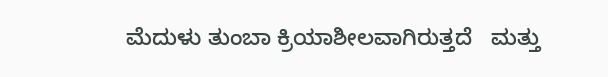ಮೆದುಳು ತುಂಬಾ ಕ್ರಿಯಾಶೀಲವಾಗಿರುತ್ತದೆ   ಮತ್ತು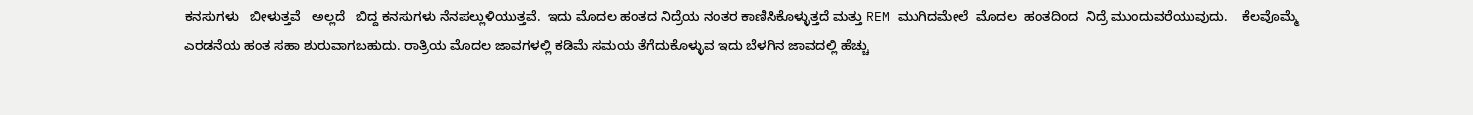ಕನಸುಗಳು   ಬೀಳುತ್ತವೆ   ಅಲ್ಲದೆ   ಬಿದ್ದ ಕನಸುಗಳು ನೆನಪಲ್ಲುಳಿಯುತ್ತವೆ.  ಇದು ಮೊದಲ ಹಂತದ ನಿದ್ರೆಯ ನಂತರ ಕಾಣಿಸಿಕೊಳ್ಳುತ್ತದೆ ಮತ್ತು REM ಮುಗಿದಮೇಲೆ  ಮೊದಲ  ಹಂತದಿಂದ  ನಿದ್ರೆ ಮುಂದುವರೆಯುವುದು.    ಕೆಲವೊಮ್ಮೆ ಎರಡನೆಯ ಹಂತ ಸಹಾ ಶುರುವಾಗಬಹುದು. ರಾತ್ರಿಯ ಮೊದಲ ಜಾವಗಳಲ್ಲಿ ಕಡಿಮೆ ಸಮಯ ತೆಗೆದುಕೊಳ್ಳುವ ಇದು ಬೆಳಗಿನ ಜಾವದಲ್ಲಿ ಹೆಚ್ಚು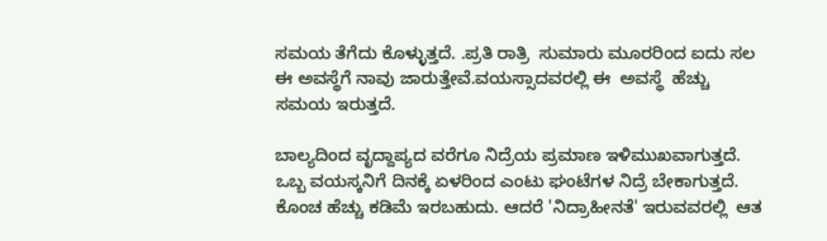ಸಮಯ ತೆಗೆದು ಕೊಳ್ಳುತ್ತದೆ. .ಪ್ರತಿ ರಾತ್ರಿ  ಸುಮಾರು ಮೂರರಿಂದ ಐದು ಸಲ ಈ ಅವಸ್ಥೆಗೆ ನಾವು ಜಾರುತ್ತೇವೆ.ವಯಸ್ಸಾದವರಲ್ಲಿ ಈ  ಅವಸ್ಥೆ  ಹೆಚ್ಚು ಸಮಯ ಇರುತ್ತದೆ.

ಬಾಲ್ಯದಿಂದ ವೃದ್ದಾಪ್ಯದ ವರೆಗೂ ನಿದ್ರೆಯ ಪ್ರಮಾಣ ಇಳಿಮುಖವಾಗುತ್ತದೆ. ಒಬ್ಬ ವಯಸ್ಕನಿಗೆ ದಿನಕ್ಕೆ ಏಳರಿಂದ ಎಂಟು ಘಂಟೆಗಳ ನಿದ್ರೆ ಬೇಕಾಗುತ್ತದೆ. ಕೊಂಚ ಹೆಚ್ಚು ಕಡಿಮೆ ಇರಬಹುದು. ಆದರೆ 'ನಿದ್ರಾಹೀನತೆ' ಇರುವವರಲ್ಲಿ  ಆತ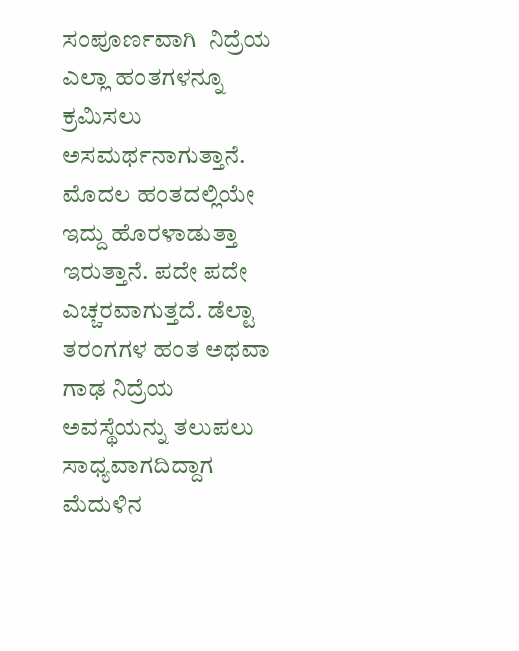ಸಂಪೂರ್ಣವಾಗಿ  ನಿದ್ರೆಯ ಎಲ್ಲಾ ಹಂತಗಳನ್ನೂ ಕ್ರಮಿಸಲು ಅಸಮರ್ಥನಾಗುತ್ತಾನೆ. ಮೊದಲ ಹಂತದಲ್ಲಿಯೇ   ಇದ್ದು ಹೊರಳಾಡುತ್ತಾ ಇರುತ್ತಾನೆ. ಪದೇ ಪದೇ ಎಚ್ಚರವಾಗುತ್ತದೆ. ಡೆಲ್ಟಾ ತರಂಗಗಳ ಹಂತ ಅಥವಾ ಗಾಢ ನಿದ್ರೆಯ ಅವಸ್ಥೆಯನ್ನು ತಲುಪಲು ಸಾಧ್ಯವಾಗದಿದ್ದಾಗ ಮೆದುಳಿನ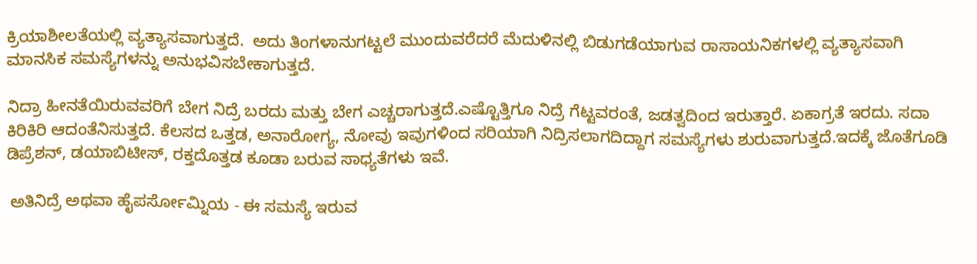ಕ್ರಿಯಾಶೀಲತೆಯಲ್ಲಿ ವ್ಯತ್ಯಾಸವಾಗುತ್ತದೆ.  ಅದು ತಿಂಗಳಾನುಗಟ್ಟಲೆ ಮುಂದುವರೆದರೆ ಮೆದುಳಿನಲ್ಲಿ ಬಿಡುಗಡೆಯಾಗುವ ರಾಸಾಯನಿಕಗಳಲ್ಲಿ ವ್ಯತ್ಯಾಸವಾಗಿ ಮಾನಸಿಕ ಸಮಸ್ಯೆಗಳನ್ನು ಅನುಭವಿಸಬೇಕಾಗುತ್ತದೆ.

ನಿದ್ರಾ ಹೀನತೆಯಿರುವವರಿಗೆ ಬೇಗ ನಿದ್ರೆ ಬರದು ಮತ್ತು ಬೇಗ ಎಚ್ಚರಾಗುತ್ತದೆ.ಎಷ್ಟೊತ್ತಿಗೂ ನಿದ್ರೆ ಗೆಟ್ಟವರಂತೆ, ಜಡತ್ವದಿಂದ ಇರುತ್ತಾರೆ. ಏಕಾಗ್ರತೆ ಇರದು. ಸದಾ ಕಿರಿಕಿರಿ ಆದಂತೆನಿಸುತ್ತದೆ. ಕೆಲಸದ ಒತ್ತಡ, ಅನಾರೋಗ್ಯ, ನೋವು ಇವುಗಳಿಂದ ಸರಿಯಾಗಿ ನಿದ್ರಿಸಲಾಗದಿದ್ದಾಗ ಸಮಸ್ಯೆಗಳು ಶುರುವಾಗುತ್ತದೆ.ಇದಕ್ಕೆ ಜೊತೆಗೂಡಿ ಡಿಪ್ರೆಶನ್, ಡಯಾಬಿಟೀಸ್, ರಕ್ತದೊತ್ತಡ ಕೂಡಾ ಬರುವ ಸಾಧ್ಯತೆಗಳು ಇವೆ.

 ಅತಿನಿದ್ರೆ ಅಥವಾ ಹೈಪರ್ಸೋಮ್ನಿಯ - ಈ ಸಮಸ್ಯೆ ಇರುವ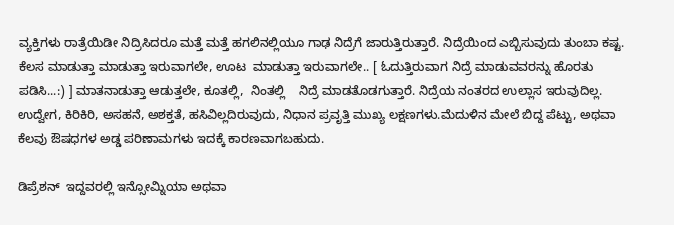ವ್ಯಕ್ತಿಗಳು ರಾತ್ರೆಯಿಡೀ ನಿದ್ರಿಸಿದರೂ ಮತ್ತೆ ಮತ್ತೆ ಹಗಲಿನಲ್ಲಿಯೂ ಗಾಢ ನಿದ್ರೆಗೆ ಜಾರುತ್ತಿರುತ್ತಾರೆ. ನಿದ್ರೆಯಿಂದ ಎಬ್ಬಿಸುವುದು ತುಂಬಾ ಕಷ್ಟ. ಕೆಲಸ ಮಾಡುತ್ತಾ ಮಾಡುತ್ತಾ ಇರುವಾಗಲೇ, ಊಟ  ಮಾಡುತ್ತಾ ಇರುವಾಗಲೇ.. [ ಓದುತ್ತಿರುವಾಗ ನಿದ್ರೆ ಮಾಡುವವರನ್ನು ಹೊರತು ಪಡಿಸಿ...:) ] ಮಾತನಾಡುತ್ತಾ ಆಡುತ್ತಲೇ, ಕೂತಲ್ಲಿ,  ನಿಂತಲ್ಲಿ    ನಿದ್ರೆ ಮಾಡತೊಡಗುತ್ತಾರೆ. ನಿದ್ರೆಯ ನಂತರದ ಉಲ್ಲಾಸ ಇರುವುದಿಲ್ಲ. ಉದ್ವೇಗ, ಕಿರಿಕಿರಿ, ಅಸಹನೆ, ಅಶಕ್ತತೆ, ಹಸಿವಿಲ್ಲದಿರುವುದು, ನಿಧಾನ ಪ್ರವೃತ್ತಿ ಮುಖ್ಯ ಲಕ್ಷಣಗಳು.ಮೆದುಳಿನ ಮೇಲೆ ಬಿದ್ದ ಪೆಟ್ಟು, ಅಥವಾ ಕೆಲವು ಔಷಧಗಳ ಅಡ್ಡ ಪರಿಣಾಮಗಳು ಇದಕ್ಕೆ ಕಾರಣವಾಗಬಹುದು.

ಡಿಪ್ರೆಶನ್  ಇದ್ದವರಲ್ಲಿ ಇನ್ಸೋಮ್ನಿಯಾ ಅಥವಾ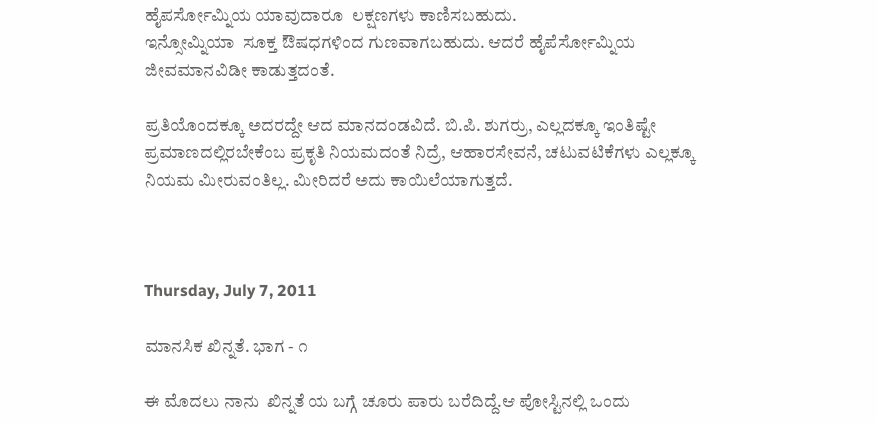ಹೈಪರ್ಸೋಮ್ನಿಯ ಯಾವುದಾರೂ  ಲಕ್ಷಣಗಳು ಕಾಣಿಸಬಹುದು.
ಇನ್ಸೋಮ್ನಿಯಾ  ಸೂಕ್ತ ಔಷಧಗಳಿಂದ ಗುಣವಾಗಬಹುದು. ಆದರೆ ಹೈಪೆರ್ಸೋಮ್ನಿಯ ಜೀವಮಾನವಿಡೀ ಕಾಡುತ್ತದಂತೆ.

ಪ್ರತಿಯೊಂದಕ್ಕೂ ಅದರದ್ದೇ ಆದ ಮಾನದಂಡವಿದೆ. ಬಿ.ಪಿ. ಶುಗರ್ರು, ಎಲ್ಲದಕ್ಕೂ ಇಂತಿಷ್ಟೇ ಪ್ರಮಾಣದಲ್ಲಿರಬೇಕೆಂಬ ಪ್ರಕೃತಿ ನಿಯಮದಂತೆ ನಿದ್ರೆ, ಆಹಾರಸೇವನೆ, ಚಟುವಟಿಕೆಗಳು ಎಲ್ಲಕ್ಕೂ ನಿಯಮ ಮೀರುವಂತಿಲ್ಲ. ಮೀರಿದರೆ ಅದು ಕಾಯಿಲೆಯಾಗುತ್ತದೆ.



Thursday, July 7, 2011

ಮಾನಸಿಕ ಖಿನ್ನತೆ. ಭಾಗ - ೧

ಈ ಮೊದಲು ನಾನು  ಖಿನ್ನತೆ ಯ ಬಗ್ಗೆ ಚೂರು ಪಾರು ಬರೆದಿದ್ದೆ.ಆ ಪೋಸ್ಟಿನಲ್ಲಿ ಒಂದು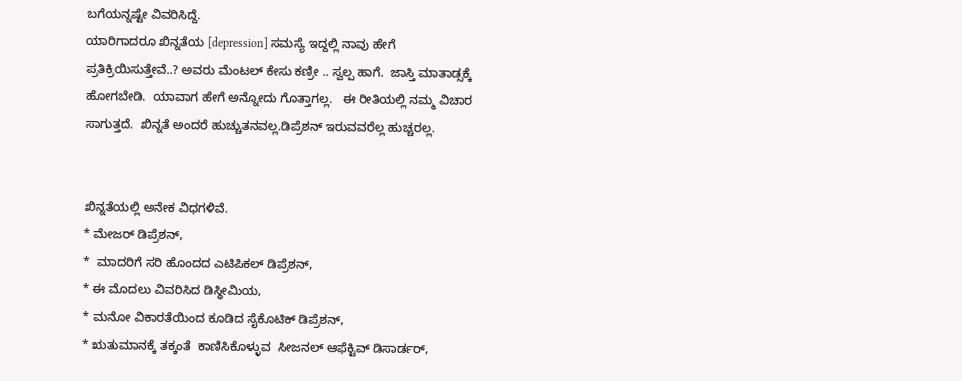ಬಗೆಯನ್ನಷ್ಟೇ ವಿವರಿಸಿದ್ದೆ.
ಯಾರಿಗಾದರೂ ಖಿನ್ನತೆಯ [depression] ಸಮಸ್ಯೆ ಇದ್ದಲ್ಲಿ ನಾವು ಹೇಗೆ ಪ್ರತಿಕ್ರಿಯಿಸುತ್ತೇವೆ..? ಅವರು ಮೆಂಟಲ್ ಕೇಸು ಕಣ್ರೀ .. ಸ್ವಲ್ಪ ಹಾಗೆ.  ಜಾಸ್ತಿ ಮಾತಾಡ್ಸಕ್ಕೆ ಹೋಗಬೇಡಿ.  ಯಾವಾಗ ಹೇಗೆ ಅನ್ನೋದು ಗೊತ್ತಾಗಲ್ಲ.   ಈ ರೀತಿಯಲ್ಲಿ ನಮ್ಮ ವಿಚಾರ ಸಾಗುತ್ತದೆ.  ಖಿನ್ನತೆ ಅಂದರೆ ಹುಚ್ಚುತನವಲ್ಲ.ಡಿಪ್ರೆಶನ್ ಇರುವವರೆಲ್ಲ ಹುಚ್ಚರಲ್ಲ.


ಖಿನ್ನತೆಯಲ್ಲಿ ಅನೇಕ ವಿಧಗಳಿವೆ.
* ಮೇಜರ್ ಡಿಪ್ರೆಶನ್,
*  ಮಾದರಿಗೆ ಸರಿ ಹೊಂದದ ಎಟಿಪಿಕಲ್ ಡಿಪ್ರೆಶನ್,
* ಈ ಮೊದಲು ವಿವರಿಸಿದ ಡಿಸ್ಥೀಮಿಯ,
* ಮನೋ ವಿಕಾರತೆಯಿಂದ ಕೂಡಿದ ಸೈಕೊಟಿಕ್ ಡಿಪ್ರೆಶನ್,
* ಋತುಮಾನಕ್ಕೆ ತಕ್ಕಂತೆ  ಕಾಣಿಸಿಕೊಳ್ಳುವ  ಸೀಜನಲ್ ಆಫೆಕ್ಟಿವ್ ಡಿಸಾರ್ಡರ್,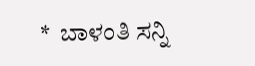*  ಬಾಳಂತಿ ಸನ್ನಿ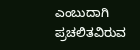ಎಂಬುದಾಗಿ ಪ್ರಚಲಿತವಿರುವ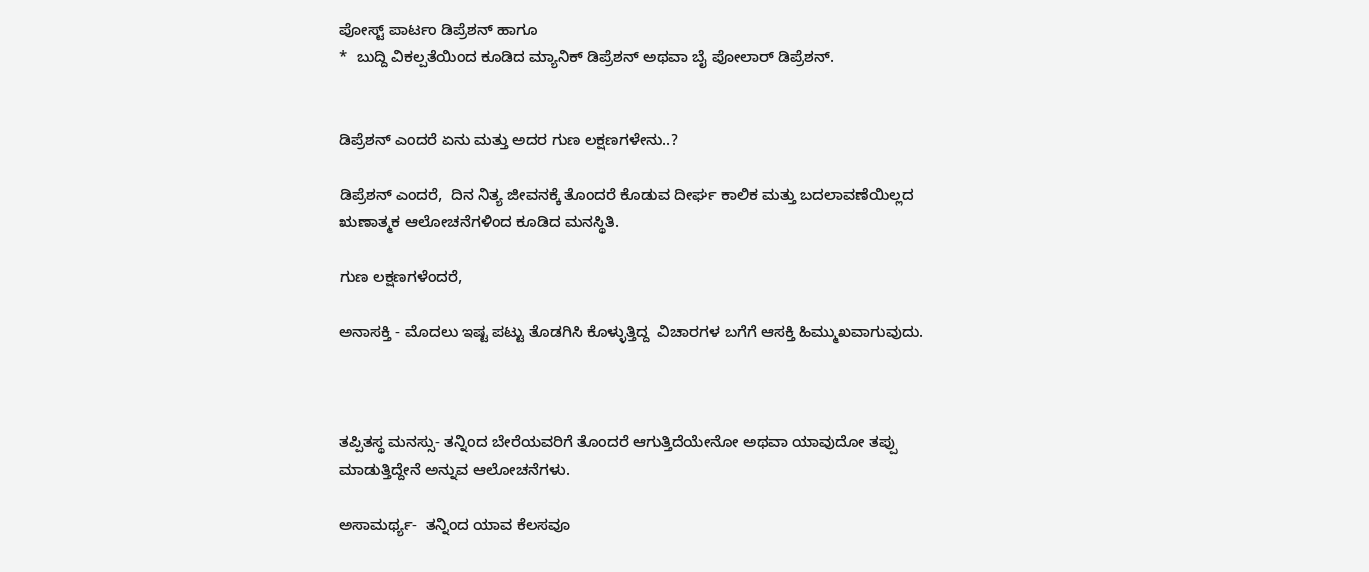ಪೋಸ್ಟ್ ಪಾರ್ಟಂ ಡಿಪ್ರೆಶನ್ ಹಾಗೂ
*  ಬುದ್ದಿ ವಿಕಲ್ಪತೆಯಿಂದ ಕೂಡಿದ ಮ್ಯಾನಿಕ್ ಡಿಪ್ರೆಶನ್ ಅಥವಾ ಬೈ ಪೋಲಾರ್ ಡಿಪ್ರೆಶನ್.


ಡಿಪ್ರೆಶನ್ ಎಂದರೆ ಏನು ಮತ್ತು ಅದರ ಗುಣ ಲಕ್ಷಣಗಳೇನು..?

ಡಿಪ್ರೆಶನ್ ಎಂದರೆ,  ದಿನ ನಿತ್ಯ ಜೀವನಕ್ಕೆ ತೊಂದರೆ ಕೊಡುವ ದೀರ್ಘ ಕಾಲಿಕ ಮತ್ತು ಬದಲಾವಣೆಯಿಲ್ಲದ ಋಣಾತ್ಮಕ ಆಲೋಚನೆಗಳಿಂದ ಕೂಡಿದ ಮನಸ್ಥಿತಿ.

ಗುಣ ಲಕ್ಷಣಗಳೆಂದರೆ,

ಅನಾಸಕ್ತಿ - ಮೊದಲು ಇಷ್ಟ ಪಟ್ಟು ತೊಡಗಿಸಿ ಕೊಳ್ಳುತ್ತಿದ್ದ  ವಿಚಾರಗಳ ಬಗೆಗೆ ಆಸಕ್ತಿ ಹಿಮ್ಮುಖವಾಗುವುದು.



ತಪ್ಪಿತಸ್ಥ ಮನಸ್ಸು- ತನ್ನಿಂದ ಬೇರೆಯವರಿಗೆ ತೊಂದರೆ ಆಗುತ್ತಿದೆಯೇನೋ ಅಥವಾ ಯಾವುದೋ ತಪ್ಪು ಮಾಡುತ್ತಿದ್ದೇನೆ ಅನ್ನುವ ಆಲೋಚನೆಗಳು.

ಅಸಾಮರ್ಥ್ಯ-  ತನ್ನಿಂದ ಯಾವ ಕೆಲಸವೂ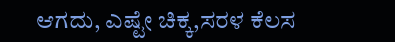ಆಗದು, ಎಷ್ಟೇ ಚಿಕ್ಕ,ಸರಳ ಕೆಲಸ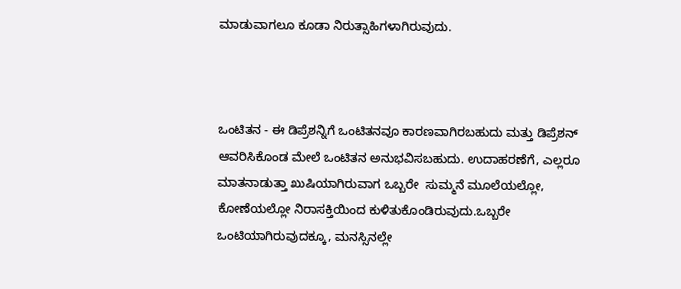ಮಾಡುವಾಗಲೂ ಕೂಡಾ ನಿರುತ್ಸಾಹಿಗಳಾಗಿರುವುದು.



ಒಂಟಿತನ - ಈ ಡಿಪ್ರೆಶನ್ನಿಗೆ ಒಂಟಿತನವೂ ಕಾರಣವಾಗಿರಬಹುದು ಮತ್ತು ಡಿಪ್ರೆಶನ್ ಆವರಿಸಿಕೊಂಡ ಮೇಲೆ ಒಂಟಿತನ ಅನುಭವಿಸಬಹುದು. ಉದಾಹರಣೆಗೆ, ಎಲ್ಲರೂ ಮಾತನಾಡುತ್ತಾ ಖುಷಿಯಾಗಿರುವಾಗ ಒಬ್ಬರೇ  ಸುಮ್ಮನೆ ಮೂಲೆಯಲ್ಲೋ, ಕೋಣೆಯಲ್ಲೋ ನಿರಾಸಕ್ತಿಯಿಂದ ಕುಳಿತುಕೊಂಡಿರುವುದು.ಒಬ್ಬರೇ ಒಂಟಿಯಾಗಿರುವುದಕ್ಕೂ, ಮನಸ್ಸಿನಲ್ಲೇ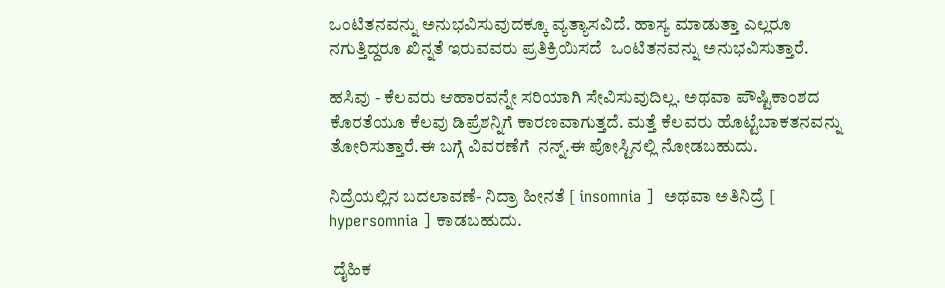ಒಂಟಿತನವನ್ನು ಅನುಭವಿಸುವುದಕ್ಕೂ ವ್ಯತ್ಯಾಸವಿದೆ. ಹಾಸ್ಯ ಮಾಡುತ್ತಾ ಎಲ್ಲರೂ ನಗುತ್ತಿದ್ದರೂ ಖಿನ್ನತೆ ಇರುವವರು ಪ್ರತಿಕ್ರಿಯಿಸದೆ  ಒಂಟಿತನವನ್ನು ಅನುಭವಿಸುತ್ತಾರೆ.

ಹಸಿವು - ಕೆಲವರು ಆಹಾರವನ್ನೇ ಸರಿಯಾಗಿ ಸೇವಿಸುವುದಿಲ್ಲ. ಅಥವಾ ಪೌಷ್ಟಿಕಾಂಶದ ಕೊರತೆಯೂ ಕೆಲವು ಡಿಪ್ರೆಶನ್ನಿಗೆ ಕಾರಣವಾಗುತ್ತದೆ. ಮತ್ತೆ ಕೆಲವರು ಹೊಟ್ಟೆಬಾಕತನವನ್ನು ತೋರಿಸುತ್ತಾರೆ.ಈ ಬಗ್ಗೆ ವಿವರಣೆಗೆ  ನನ್ನ್.ಈ ಪೋಸ್ಟಿನಲ್ಲಿ ನೋಡಬಹುದು.

ನಿದ್ರೆಯಲ್ಲಿನ ಬದಲಾವಣೆ- ನಿದ್ರಾ ಹೀನತೆ [ insomnia ]  ಅಥವಾ ಅತಿನಿದ್ರೆ [ hypersomnia ] ಕಾಡಬಹುದು.

 ದೈಹಿಕ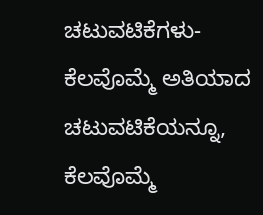ಚಟುವಟಿಕೆಗಳು- ಕೆಲವೊಮ್ಮೆ ಅತಿಯಾದ ಚಟುವಟಿಕೆಯನ್ನೂ, ಕೆಲವೊಮ್ಮೆ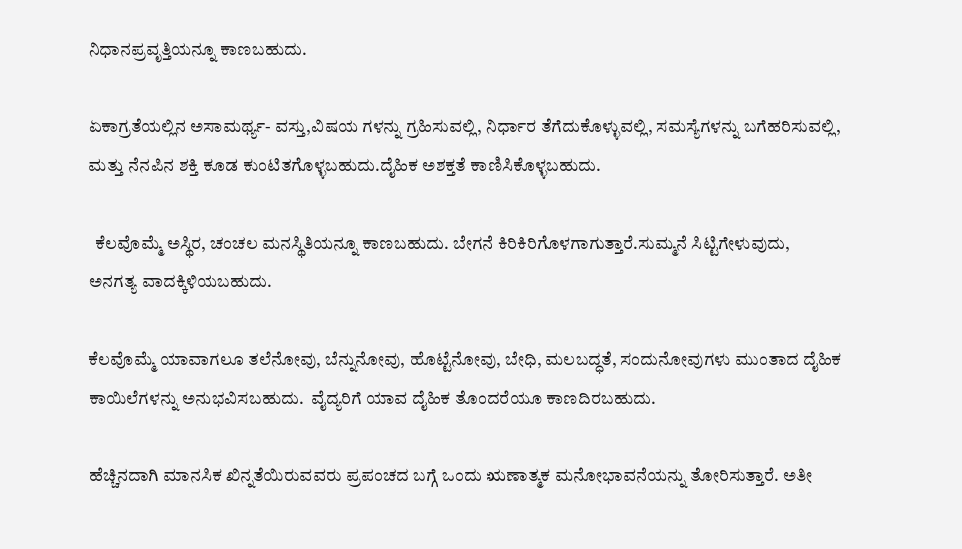ನಿಧಾನಪ್ರವೃತ್ತಿಯನ್ನೂ ಕಾಣಬಹುದು.

ಏಕಾಗ್ರತೆಯಲ್ಲಿನ ಅಸಾಮರ್ಥ್ಯ- ವಸ್ತು,ವಿಷಯ ಗಳನ್ನು ಗ್ರಹಿಸುವಲ್ಲಿ, ನಿರ್ಧಾರ ತೆಗೆದುಕೊಳ್ಳುವಲ್ಲಿ, ಸಮಸ್ಯೆಗಳನ್ನು ಬಗೆಹರಿಸುವಲ್ಲಿ, ಮತ್ತು ನೆನಪಿನ ಶಕ್ತಿ ಕೂಡ ಕುಂಟಿತಗೊಳ್ಳಬಹುದು.ದೈಹಿಕ ಅಶಕ್ತತೆ ಕಾಣಿಸಿಕೊಳ್ಳಬಹುದು.

  ಕೆಲವೊಮ್ಮೆ ಅಸ್ಥಿರ, ಚಂಚಲ ಮನಸ್ಥಿತಿಯನ್ನೂ ಕಾಣಬಹುದು. ಬೇಗನೆ ಕಿರಿಕಿರಿಗೊಳಗಾಗುತ್ತಾರೆ.ಸುಮ್ಮನೆ ಸಿಟ್ಟಿಗೇಳುವುದು,
ಅನಗತ್ಯ ವಾದಕ್ಕಿಳಿಯಬಹುದು.

ಕೆಲವೊಮ್ಮೆ ಯಾವಾಗಲೂ ತಲೆನೋವು, ಬೆನ್ನುನೋವು, ಹೊಟ್ಟೆನೋವು, ಬೇಧಿ, ಮಲಬದ್ಧತೆ, ಸಂದುನೋವುಗಳು ಮುಂತಾದ ದೈಹಿಕ ಕಾಯಿಲೆಗಳನ್ನು ಅನುಭವಿಸಬಹುದು.  ವೈದ್ಯರಿಗೆ ಯಾವ ದೈಹಿಕ ತೊಂದರೆಯೂ ಕಾಣದಿರಬಹುದು.

ಹೆಚ್ಚಿನದಾಗಿ ಮಾನಸಿಕ ಖಿನ್ನತೆಯಿರುವವರು ಪ್ರಪಂಚದ ಬಗ್ಗೆ ಒಂದು ಋಣಾತ್ಮಕ ಮನೋಭಾವನೆಯನ್ನು ತೋರಿಸುತ್ತಾರೆ. ಅತೀ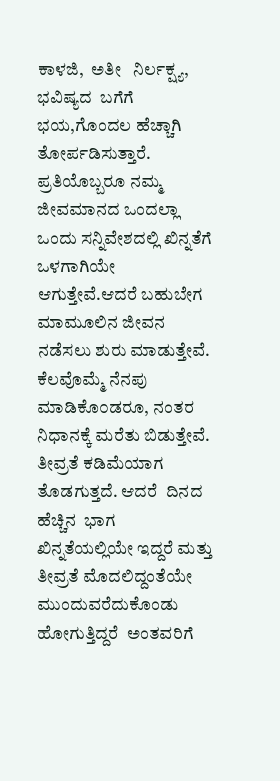ಕಾಳಜಿ,  ಅತೀ   ನಿರ್ಲಕ್ಷ್ಯ,  ಭವಿಷ್ಯದ  ಬಗೆಗೆ ಭಯ,ಗೊಂದಲ ಹೆಚ್ಚಾಗಿ ತೋರ್ಪಡಿಸುತ್ತಾರೆ.
ಪ್ರತಿಯೊಬ್ಬರೂ ನಮ್ಮ ಜೀವಮಾನದ ಒಂದಲ್ಲಾ ಒಂದು ಸನ್ನಿವೇಶದಲ್ಲಿ ಖಿನ್ನತೆಗೆ ಒಳಗಾಗಿಯೇ ಆಗುತ್ತೇವೆ.ಆದರೆ ಬಹುಬೇಗ ಮಾಮೂಲಿನ ಜೀವನ ನಡೆಸಲು ಶುರು ಮಾಡುತ್ತೇವೆ. ಕೆಲವೊಮ್ಮೆ ನೆನಪು ಮಾಡಿಕೊ೦ಡರೂ, ನಂತರ ನಿಧಾನಕ್ಕೆ ಮರೆತು ಬಿಡುತ್ತೇವೆ. ತೀವ್ರತೆ ಕಡಿಮೆಯಾಗ ತೊಡಗುತ್ತದೆ. ಆದರೆ  ದಿನದ  ಹೆಚ್ಚಿನ  ಭಾಗ  ಖಿನ್ನತೆಯಲ್ಲಿಯೇ ಇದ್ದರೆ ಮತ್ತು ತೀವ್ರತೆ ಮೊದಲಿದ್ದಂತೆಯೇ ಮುಂದುವರೆದುಕೊಂಡು ಹೋಗುತ್ತಿದ್ದರೆ  ಅಂತವರಿಗೆ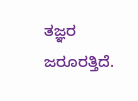ತಜ್ಞರ  ಜರೂರತ್ತಿದೆ.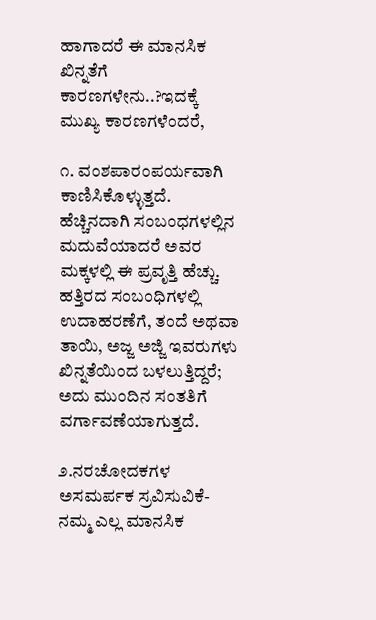ಹಾಗಾದರೆ ಈ ಮಾನಸಿಕ  ಖಿನ್ನತೆಗೆ ಕಾರಣಗಳೇನು..?ಇದಕ್ಕೆ ಮುಖ್ಯ ಕಾರಣಗಳೆಂದರೆ,

೧. ವಂಶಪಾರಂಪರ್ಯವಾಗಿ ಕಾಣಿಸಿಕೊಳ್ಳುತ್ತದೆ. ಹೆಚ್ಚಿನದಾಗಿ ಸಂಬಂಧಗಳಲ್ಲಿನ ಮದುವೆಯಾದರೆ ಅವರ  ಮಕ್ಕಳಲ್ಲಿ ಈ ಪ್ರವೃತ್ತಿ ಹೆಚ್ಚು. ಹತ್ತಿರದ ಸಂಬಂಧಿಗಳಲ್ಲಿ ಉದಾಹರಣೆಗೆ, ತಂದೆ ಅಥವಾ ತಾಯಿ, ಅಜ್ಜ ಅಜ್ಜಿ ಇವರುಗಳು ಖಿನ್ನತೆಯಿಂದ ಬಳಲುತ್ತಿದ್ದರೆ; ಅದು ಮುಂದಿನ ಸಂತತಿಗೆ  ವರ್ಗಾವಣೆಯಾಗುತ್ತದೆ.

೨.ನರಚೋದಕಗಳ ಅಸಮರ್ಪಕ ಸ್ರವಿಸುವಿಕೆ- ನಮ್ಮ ಎಲ್ಲ ಮಾನಸಿಕ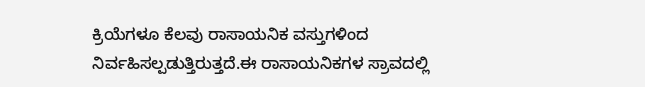ಕ್ರಿಯೆಗಳೂ ಕೆಲವು ರಾಸಾಯನಿಕ ವಸ್ತುಗಳಿಂದ ನಿರ್ವಹಿಸಲ್ಪಡುತ್ತಿರುತ್ತದೆ.ಈ ರಾಸಾಯನಿಕಗಳ ಸ್ರಾವದಲ್ಲಿ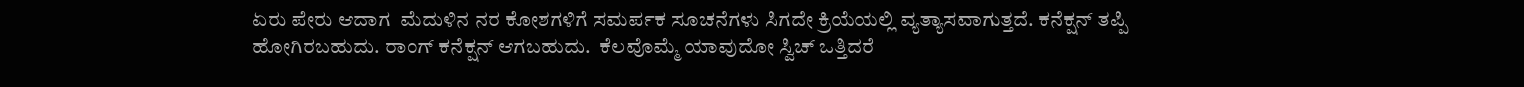ಏರು ಪೇರು ಆದಾಗ  ಮೆದುಳಿನ ನರ ಕೋಶಗಳಿಗೆ ಸಮರ್ಪಕ ಸೂಚನೆಗಳು ಸಿಗದೇ ಕ್ರಿಯೆಯಲ್ಲಿ ವ್ಯತ್ಯಾಸವಾಗುತ್ತದೆ. ಕನೆಕ್ಷನ್ ತಪ್ಪಿ ಹೋಗಿರಬಹುದು. ರಾಂಗ್ ಕನೆಕ್ಷನ್ ಆಗಬಹುದು.  ಕೆಲವೊಮ್ಮೆ ಯಾವುದೋ ಸ್ವಿಚ್ ಒತ್ತಿದರೆ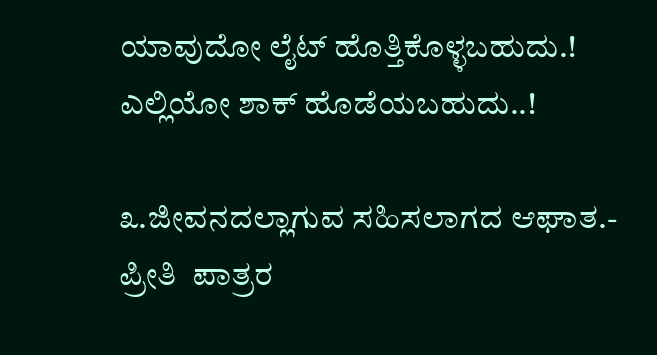ಯಾವುದೋ ಲೈಟ್ ಹೊತ್ತಿಕೊಳ್ಳಬಹುದು.! ಎಲ್ಲಿಯೋ ಶಾಕ್ ಹೊಡೆಯಬಹುದು..!

೩.ಜೀವನದಲ್ಲಾಗುವ ಸಹಿಸಲಾಗದ ಆಘಾತ.- ಪ್ರೀತಿ  ಪಾತ್ರರ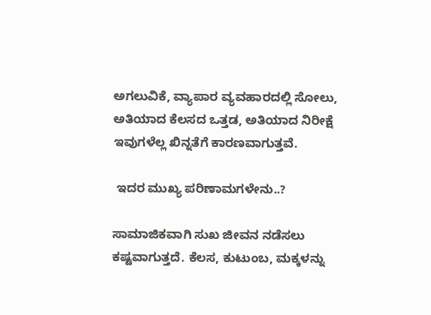ಅಗಲುವಿಕೆ, ವ್ಯಾಪಾರ ವ್ಯವಹಾರದಲ್ಲಿ ಸೋಲು, ಅತಿಯಾದ ಕೆಲಸದ ಒತ್ತಡ, ಅತಿಯಾದ ನಿರೀಕ್ಷೆ ಇವುಗಳೆಲ್ಲ ಖಿನ್ನತೆಗೆ ಕಾರಣವಾಗುತ್ತವೆ.

 ಇದರ ಮುಖ್ಯ ಪರಿಣಾಮಗಳೇನು..?

ಸಾಮಾಜಿಕವಾಗಿ ಸುಖ ಜೀವನ ನಡೆಸಲು ಕಷ್ಟವಾಗುತ್ತದೆ. ಕೆಲಸ, ಕುಟುಂಬ, ಮಕ್ಕಳನ್ನು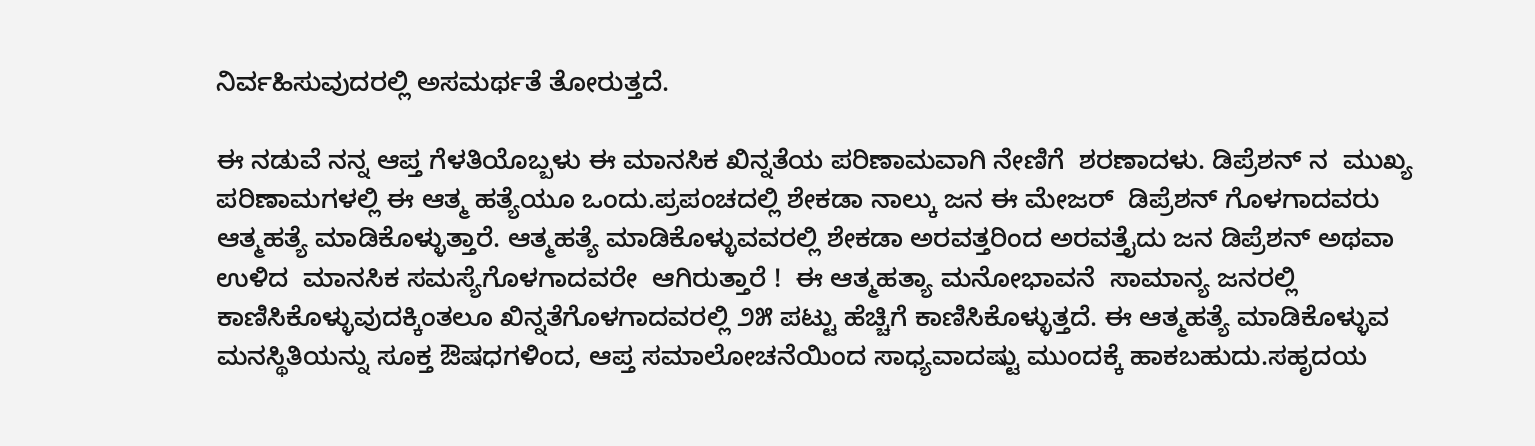ನಿರ್ವಹಿಸುವುದರಲ್ಲಿ ಅಸಮರ್ಥತೆ ತೋರುತ್ತದೆ.

ಈ ನಡುವೆ ನನ್ನ ಆಪ್ತ ಗೆಳತಿಯೊಬ್ಬಳು ಈ ಮಾನಸಿಕ ಖಿನ್ನತೆಯ ಪರಿಣಾಮವಾಗಿ ನೇಣಿಗೆ  ಶರಣಾದಳು. ಡಿಪ್ರೆಶನ್ ನ  ಮುಖ್ಯ ಪರಿಣಾಮಗಳಲ್ಲಿ ಈ ಆತ್ಮ ಹತ್ಯೆಯೂ ಒಂದು.ಪ್ರಪಂಚದಲ್ಲಿ ಶೇಕಡಾ ನಾಲ್ಕು ಜನ ಈ ಮೇಜರ್  ಡಿಪ್ರೆಶನ್ ಗೊಳಗಾದವರು ಆತ್ಮಹತ್ಯೆ ಮಾಡಿಕೊಳ್ಳುತ್ತಾರೆ. ಆತ್ಮಹತ್ಯೆ ಮಾಡಿಕೊಳ್ಳುವವರಲ್ಲಿ ಶೇಕಡಾ ಅರವತ್ತರಿಂದ ಅರವತ್ತೈದು ಜನ ಡಿಪ್ರೆಶನ್ ಅಥವಾ ಉಳಿದ  ಮಾನಸಿಕ ಸಮಸ್ಯೆಗೊಳಗಾದವರೇ  ಆಗಿರುತ್ತಾರೆ !  ಈ ಆತ್ಮಹತ್ಯಾ ಮನೋಭಾವನೆ  ಸಾಮಾನ್ಯ ಜನರಲ್ಲಿ ಕಾಣಿಸಿಕೊಳ್ಳುವುದಕ್ಕಿಂತಲೂ ಖಿನ್ನತೆಗೊಳಗಾದವರಲ್ಲಿ ೨೫ ಪಟ್ಟು ಹೆಚ್ಚಿಗೆ ಕಾಣಿಸಿಕೊಳ್ಳುತ್ತದೆ. ಈ ಆತ್ಮಹತ್ಯೆ ಮಾಡಿಕೊಳ್ಳುವ ಮನಸ್ಥಿತಿಯನ್ನು ಸೂಕ್ತ ಔಷಧಗಳಿಂದ, ಆಪ್ತ ಸಮಾಲೋಚನೆಯಿಂದ ಸಾಧ್ಯವಾದಷ್ಟು ಮುಂದಕ್ಕೆ ಹಾಕಬಹುದು.ಸಹೃದಯ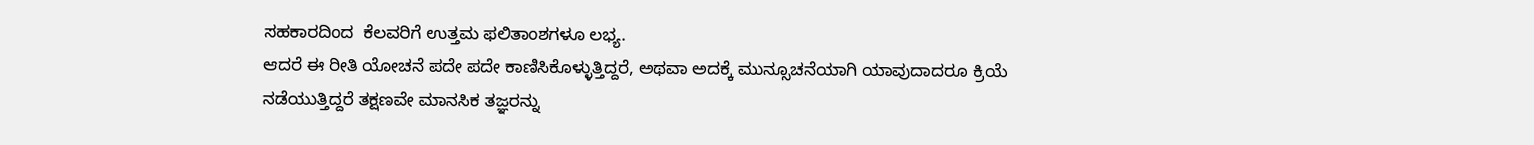ಸಹಕಾರದಿಂದ  ಕೆಲವರಿಗೆ ಉತ್ತಮ ಫಲಿತಾಂಶಗಳೂ ಲಭ್ಯ.
ಆದರೆ ಈ ರೀತಿ ಯೋಚನೆ ಪದೇ ಪದೇ ಕಾಣಿಸಿಕೊಳ್ಳುತ್ತಿದ್ದರೆ, ಅಥವಾ ಅದಕ್ಕೆ ಮುನ್ಸೂಚನೆಯಾಗಿ ಯಾವುದಾದರೂ ಕ್ರಿಯೆ ನಡೆಯುತ್ತಿದ್ದರೆ ತಕ್ಷಣವೇ ಮಾನಸಿಕ ತಜ್ಞರನ್ನು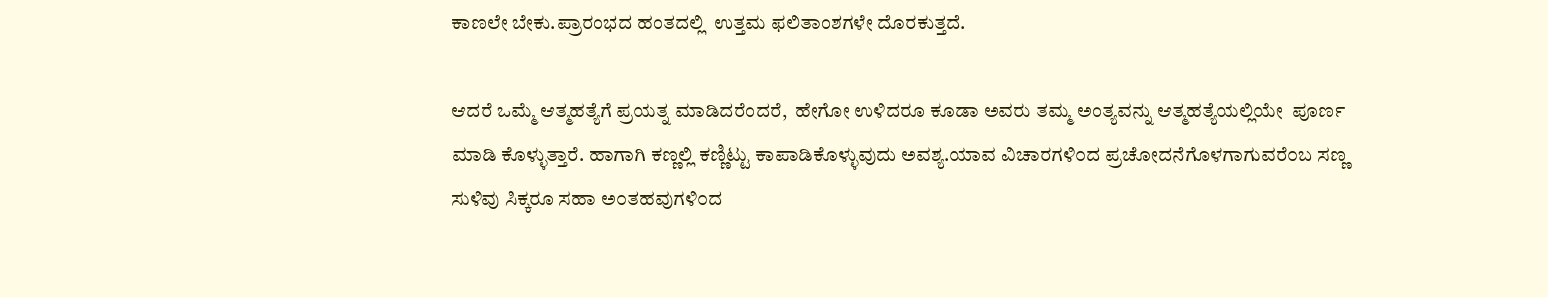ಕಾಣಲೇ ಬೇಕು.ಪ್ರಾರಂಭದ ಹಂತದಲ್ಲಿ  ಉತ್ತಮ ಫಲಿತಾಂಶಗಳೇ ದೊರಕುತ್ತದೆ.

ಆದರೆ ಒಮ್ಮೆ ಆತ್ಮಹತ್ಯೆಗೆ ಪ್ರಯತ್ನ ಮಾಡಿದರೆಂದರೆ,  ಹೇಗೋ ಉಳಿದರೂ ಕೂಡಾ ಅವರು ತಮ್ಮ ಅಂತ್ಯವನ್ನು ಆತ್ಮಹತ್ಯೆಯಲ್ಲಿಯೇ  ಪೂರ್ಣ  ಮಾಡಿ ಕೊಳ್ಳುತ್ತಾರೆ. ಹಾಗಾಗಿ ಕಣ್ಣಲ್ಲಿ ಕಣ್ಣಿಟ್ಟು ಕಾಪಾಡಿಕೊಳ್ಳುವುದು ಅವಶ್ಯ.ಯಾವ ವಿಚಾರಗಳಿ೦ದ ಪ್ರಚೋದನೆಗೊಳಗಾಗುವರೆ೦ಬ ಸಣ್ಣ ಸುಳಿವು ಸಿಕ್ಕರೂ ಸಹಾ ಅ೦ತಹವುಗಳಿ೦ದ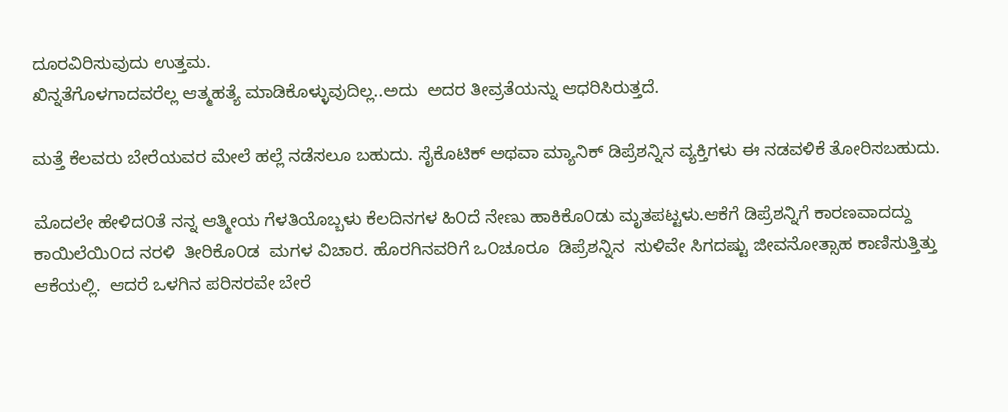ದೂರವಿರಿಸುವುದು ಉತ್ತಮ.
ಖಿನ್ನತೆಗೊಳಗಾದವರೆಲ್ಲ ಆತ್ಮಹತ್ಯೆ ಮಾಡಿಕೊಳ್ಳುವುದಿಲ್ಲ..ಅದು  ಅದರ ತೀವ್ರತೆಯನ್ನು ಆಧರಿಸಿರುತ್ತದೆ.

ಮತ್ತೆ ಕೆಲವರು ಬೇರೆಯವರ ಮೇಲೆ ಹಲ್ಲೆ ನಡೆಸಲೂ ಬಹುದು. ಸೈಕೊಟಿಕ್ ಅಥವಾ ಮ್ಯಾನಿಕ್ ಡಿಪ್ರೆಶನ್ನಿನ ವ್ಯಕ್ತಿಗಳು ಈ ನಡವಳಿಕೆ ತೋರಿಸಬಹುದು.

ಮೊದಲೇ ಹೇಳಿದ೦ತೆ ನನ್ನ ಆತ್ಮೀಯ ಗೆಳತಿಯೊಬ್ಬಳು ಕೆಲದಿನಗಳ ಹಿ೦ದೆ ನೇಣು ಹಾಕಿಕೊ೦ಡು ಮೃತಪಟ್ಟಳು.ಆಕೆಗೆ ಡಿಪ್ರೆಶನ್ನಿಗೆ ಕಾರಣವಾದದ್ದು ಕಾಯಿಲೆಯಿ೦ದ ನರಳಿ  ತೀರಿಕೊ೦ಡ  ಮಗಳ ವಿಚಾರ. ಹೊರಗಿನವರಿಗೆ ಒ೦ಚೂರೂ  ಡಿಪ್ರೆಶನ್ನಿನ  ಸುಳಿವೇ ಸಿಗದಷ್ಟು ಜೀವನೋತ್ಸಾಹ ಕಾಣಿಸುತ್ತಿತ್ತು ಆಕೆಯಲ್ಲಿ.  ಆದರೆ ಒಳಗಿನ ಪರಿಸರವೇ ಬೇರೆ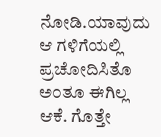ನೋಡಿ.ಯಾವುದು ಆ ಗಳಿಗೆಯಲ್ಲಿ ಪ್ರಚೋದಿಸಿತೊ ಅ೦ತೂ ಈಗಿಲ್ಲ ಆಕೆ. ಗೊತ್ತೇ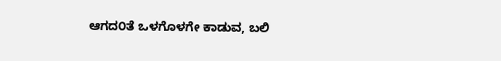ಆಗದ೦ತೆ ಒಳಗೊಳಗೇ ಕಾಡುವ, ಬಲಿ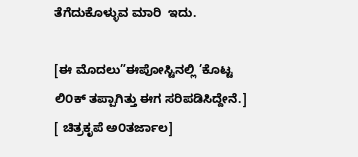ತೆಗೆದುಕೊಳ್ಳುವ ಮಾರಿ  ಇದು.

[ಈ ಮೊದಲು”ಈಪೋಸ್ಟಿನಲ್ಲಿ ’ಕೊಟ್ಟ ಲಿ೦ಕ್ ತಪ್ಪಾಗಿತ್ತು ಈಗ ಸರಿಪಡಿಸಿದ್ದೇನೆ.]
[ ಚಿತ್ರಕೃಪೆ ಅ೦ತರ್ಜಾಲ]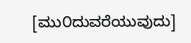[ಮು೦ದುವರೆಯುವುದು]